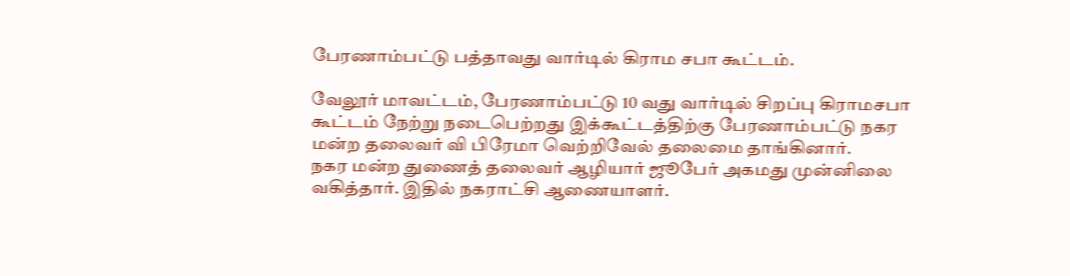பேரணாம்பட்டு பத்தாவது வார்டில் கிராம சபா கூட்டம்.

வேலூர் மாவட்டம், பேரணாம்பட்டு 10 வது வார்டில் சிறப்பு கிராமசபா கூட்டம் நேற்று நடைபெற்றது இக்கூட்டத்திற்கு பேரணாம்பட்டு நகர மன்ற தலைவர் வி பிரேமா வெற்றிவேல் தலைமை தாங்கினார்.
நகர மன்ற துணைத் தலைவர் ஆழியார் ஜூபேர் அகமது முன்னிலை வகித்தார். இதில் நகராட்சி ஆணையாளர்.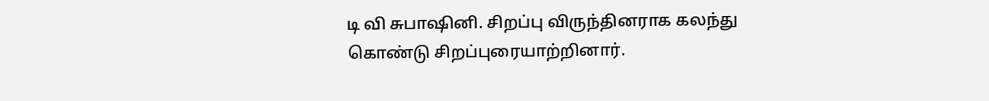டி வி சுபாஷினி. சிறப்பு விருந்தினராக கலந்து கொண்டு சிறப்புரையாற்றினார்.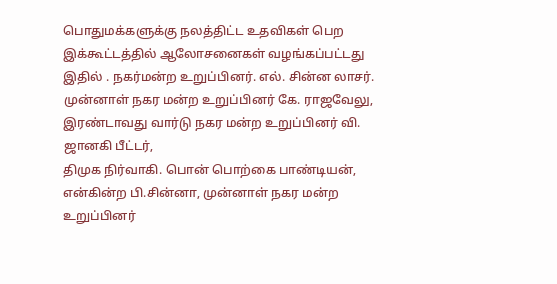பொதுமக்களுக்கு நலத்திட்ட உதவிகள் பெற இக்கூட்டத்தில் ஆலோசனைகள் வழங்கப்பட்டது இதில் . நகர்மன்ற உறுப்பினர். எல். சின்ன லாசர். முன்னாள் நகர மன்ற உறுப்பினர் கே. ராஜவேலு, இரண்டாவது வார்டு நகர மன்ற உறுப்பினர் வி. ஜானகி பீட்டர்,
திமுக நிர்வாகி. பொன் பொற்கை பாண்டியன், என்கின்ற பி.சின்னா, முன்னாள் நகர மன்ற உறுப்பினர்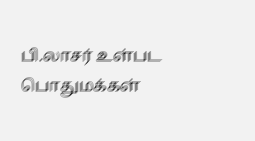பி.லாசர் உள்பட பொதுமக்கள்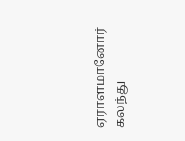ஏராளமானோர் கலந்து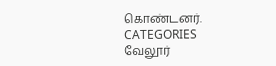கொண்டனர்.
CATEGORIES வேலூர்